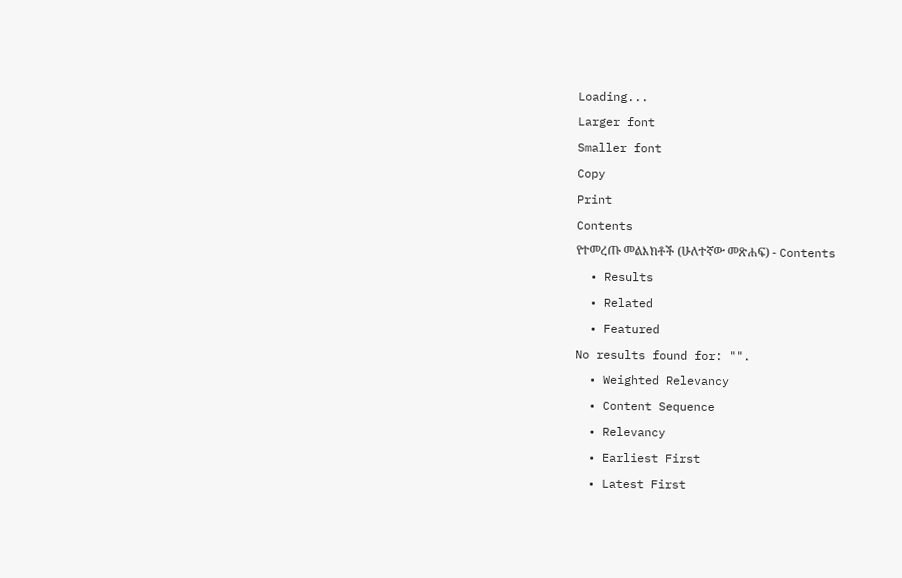Loading...
Larger font
Smaller font
Copy
Print
Contents
የተመረጡ መልእክቶች (ሁለተኛው መጽሐፍ) - Contents
  • Results
  • Related
  • Featured
No results found for: "".
  • Weighted Relevancy
  • Content Sequence
  • Relevancy
  • Earliest First
  • Latest First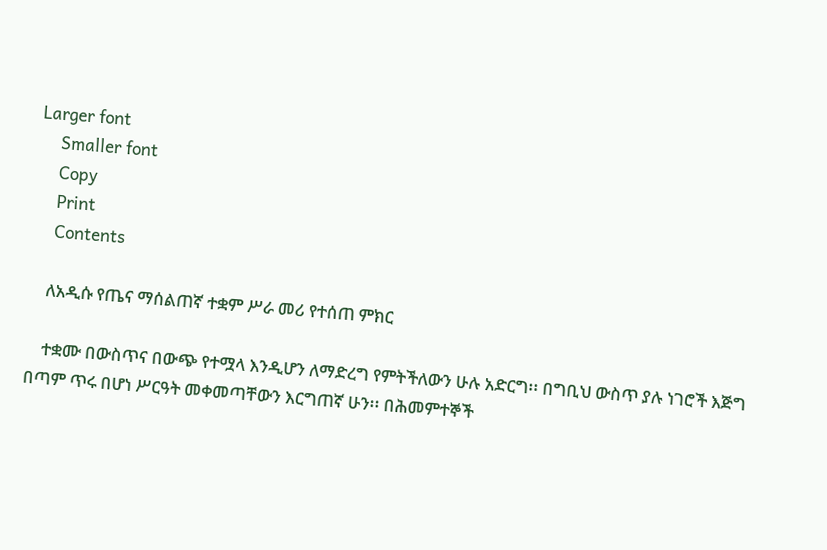Larger font
    Smaller font
    Copy
    Print
    Contents

    ለአዲሱ የጤና ማሰልጠኛ ተቋም ሥራ መሪ የተሰጠ ምክር

    ተቋሙ በውስጥና በውጭ የተሟላ እንዲሆን ለማድረግ የምትችለውን ሁሉ አድርግ፡፡ በግቢህ ውስጥ ያሉ ነገሮች እጅግ በጣም ጥሩ በሆነ ሥርዓት መቀመጣቸውን እርግጠኛ ሁን፡፡ በሕመምተኞች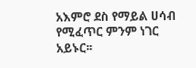አእምሮ ደስ የማይል ሀሳብ የሚፈጥር ምንም ነገር አይኑር፡፡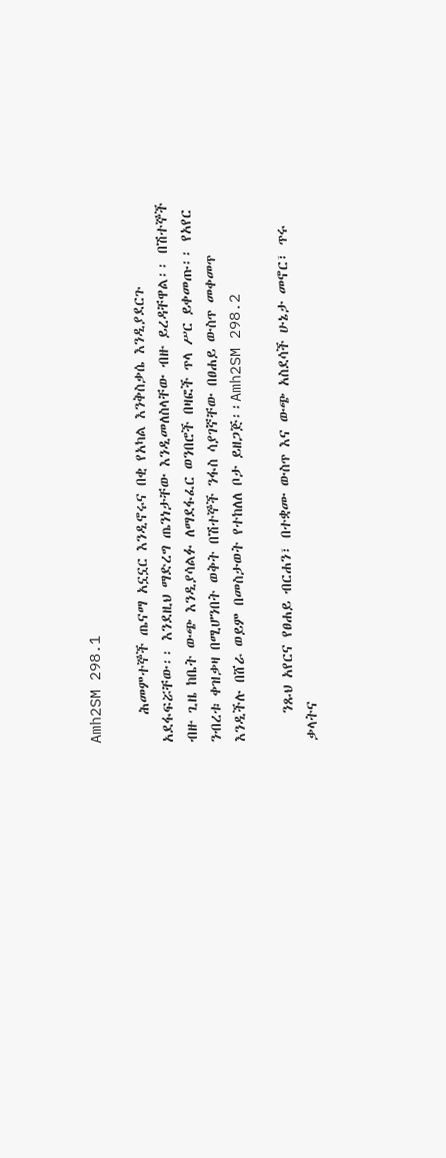Amh2SM 298.1

    ሕመምተኞች ጤናማ አኗኗር እንዲኖሩና በቂ የአካል እንቅስቃሴ እንዲያደርጉ አደፋፍሯቸው፡፡ እንደዚህ ማድረግ ጤንነታቸው እንዲመለስላቸው ብዙ ይረዳቸዋል፡፡ በሽተኞች ብዙ ጊዜ ከቤት ውጭ እንዲያሳልፉ ለማደፋፈር ወንበሮች በዛፎች ጥላ ሥር ይቀመጡ፡፡ የአየር ንብረቱ ቀዝቃዛ በሚሆንበት ወቅት በሽተኞች ንፋስ ሳያገኛቸው በፀሐይ ውስጥ መቀመጥ እንዲችሉ በሸራ ወይም በመስታወት የተከለለ ቦታ ይዘጋጅ፡፡Amh2SM 298.2

    ንጹህ አየርና የፀሐይ ብርሐን፣ በተቋሙ ውስጥ እና ውጭ አስደሳች ሁኔታ መኖር፣ ጥሩ ቃላትና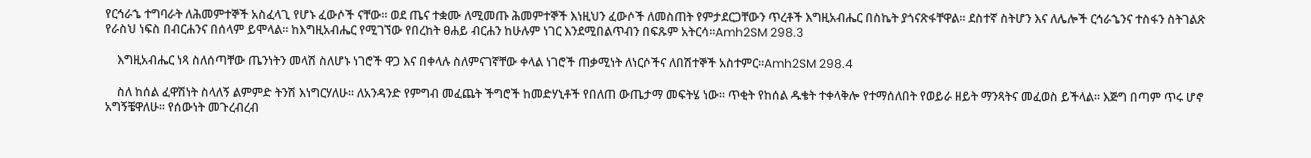የርኅራኄ ተግባራት ለሕመምተኞች አስፈላጊ የሆኑ ፈውሶች ናቸው፡፡ ወደ ጤና ተቋሙ ለሚመጡ ሕመምተኞች እነዚህን ፈውሶች ለመስጠት የምታደርጋቸውን ጥረቶች እግዚአብሔር በስኬት ያጎናጽፋቸዋል፡፡ ደስተኛ ስትሆን እና ለሌሎች ርኅራኄንና ተስፋን ስትገልጽ የራስህ ነፍስ በብርሐንና በሰላም ይሞላል፡፡ ከእግዚአብሔር የሚገኘው የበረከት ፀሐይ ብርሐን ከሁሉም ነገር እንደሚበልጥብን በፍጹም አትርሳ፡፡Amh2SM 298.3

    እግዚአብሔር ነጻ ስለሰጣቸው ጤንነትን መላሽ ስለሆኑ ነገሮች ዋጋ እና በቀላሉ ስለምናገኛቸው ቀላል ነገሮች ጠቃሚነት ለነርሶችና ለበሽተኞች አስተምር፡፡Amh2SM 298.4

    ስለ ከሰል ፈዋሽነት ስላለኝ ልምምድ ትንሽ እነግርሃለሁ፡፡ ለአንዳንድ የምግብ መፈጨት ችግሮች ከመድሃኒቶች የበለጠ ውጤታማ መፍትሄ ነው፡፡ ጥቂት የከሰል ዱቄት ተቀላቅሎ የተማሰለበት የወይራ ዘይት ማንጻትና መፈወስ ይችላል፡፡ እጅግ በጣም ጥሩ ሆኖ አግኝቼዋለሁ፡፡ የሰውነት መጉረብረብ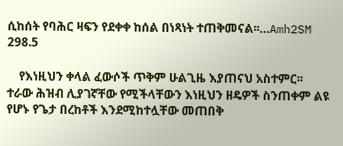ሲከሰት የባሕር ዛፍን የደቀቀ ከሰል በነጻነት ተጠቅመናል፡፡…Amh2SM 298.5

    የእነዚህን ቀላል ፈውሶች ጥቅም ሁልጊዜ እያጠናህ አስተምር፡፡ ተራው ሕዝብ ሊያገኛቸው የሚችላቸውን እነዚህን ዘዴዎች ስንጠቀም ልዩ የሆኑ የጌታ በረከቶች እንደሚከተሏቸው መጠበቅ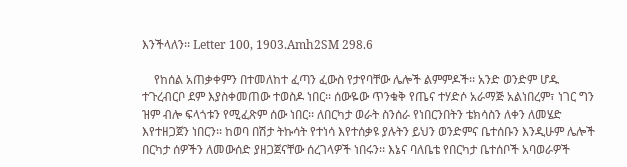እንችላለን፡፡ Letter 100, 1903.Amh2SM 298.6

    የከሰል አጠቃቀምን በተመለከተ ፈጣን ፈውስ የታየባቸው ሌሎች ልምምዶች፡፡ አንድ ወንድም ሆዱ ተጉረብርቦ ደም እያስቀመጠው ተወስዶ ነበር፡፡ ሰውዬው ጥንቁቅ የጤና ተሃድሶ አራማጅ አልነበረም፣ ነገር ግን ዝም ብሎ ፍላጎቱን የሚፈጽም ሰው ነበር፡፡ ለበርካታ ወራት ስንሰራ የነበርንበትን ቴክሳስን ለቀን ለመሄድ እየተዘጋጀን ነበርን፡፡ ከወባ በሽታ ትኩሳት የተነሳ እየተሰቃዩ ያሉትን ይህን ወንድምና ቤተሰቡን እንዲሁም ሌሎች በርካታ ሰዎችን ለመውሰድ ያዘጋጀናቸው ሰረገላዎች ነበሩን፡፡ እኔና ባለቤቴ የበርካታ ቤተሰቦች አባወራዎች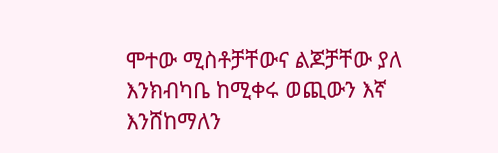ሞተው ሚስቶቻቸውና ልጆቻቸው ያለ እንክብካቤ ከሚቀሩ ወጪውን እኛ እንሸከማለን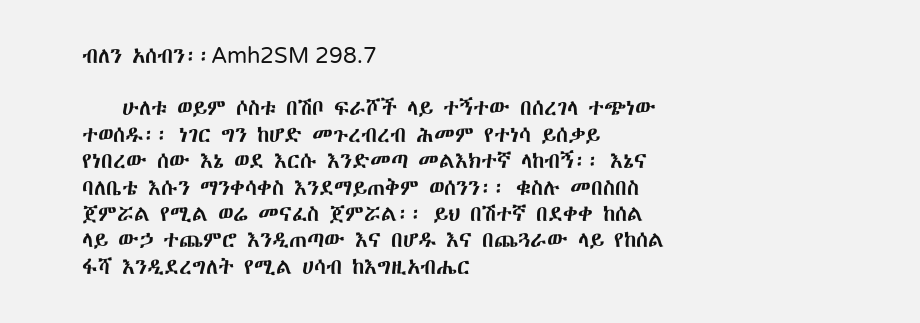ብለን አሰብን፡፡Amh2SM 298.7

    ሁለቱ ወይም ሶስቱ በሽቦ ፍራሾች ላይ ተኝተው በሰረገላ ተጭነው ተወሰዱ፡፡ ነገር ግን ከሆድ መጉረብረብ ሕመም የተነሳ ይሰቃይ የነበረው ሰው እኔ ወደ እርሱ እንድመጣ መልእክተኛ ላከብኝ፡፡ እኔና ባለቤቴ እሱን ማንቀሳቀስ እንደማይጠቅም ወሰንን፡፡ ቁስሉ መበስበስ ጀምሯል የሚል ወሬ መናፈስ ጀምሯል፡፡ ይህ በሽተኛ በደቀቀ ከሰል ላይ ውኃ ተጨምሮ እንዲጠጣው እና በሆዱ እና በጨጓራው ላይ የከሰል ፋሻ እንዲደረግለት የሚል ሀሳብ ከእግዚአብሔር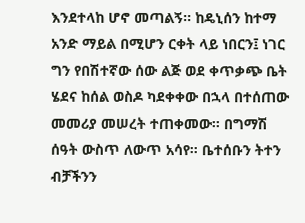እንደተላከ ሆኖ መጣልኝ፡፡ ከዴኒሰን ከተማ አንድ ማይል በሚሆን ርቀት ላይ ነበርን፤ ነገር ግን የበሽተኛው ሰው ልጅ ወደ ቀጥቃጭ ቤት ሄደና ከሰል ወስዶ ካደቀቀው በኋላ በተሰጠው መመሪያ መሠረት ተጠቀመው፡፡ በግማሽ ሰዓት ውስጥ ለውጥ አሳየ፡፡ ቤተሰቡን ትተን ብቻችንን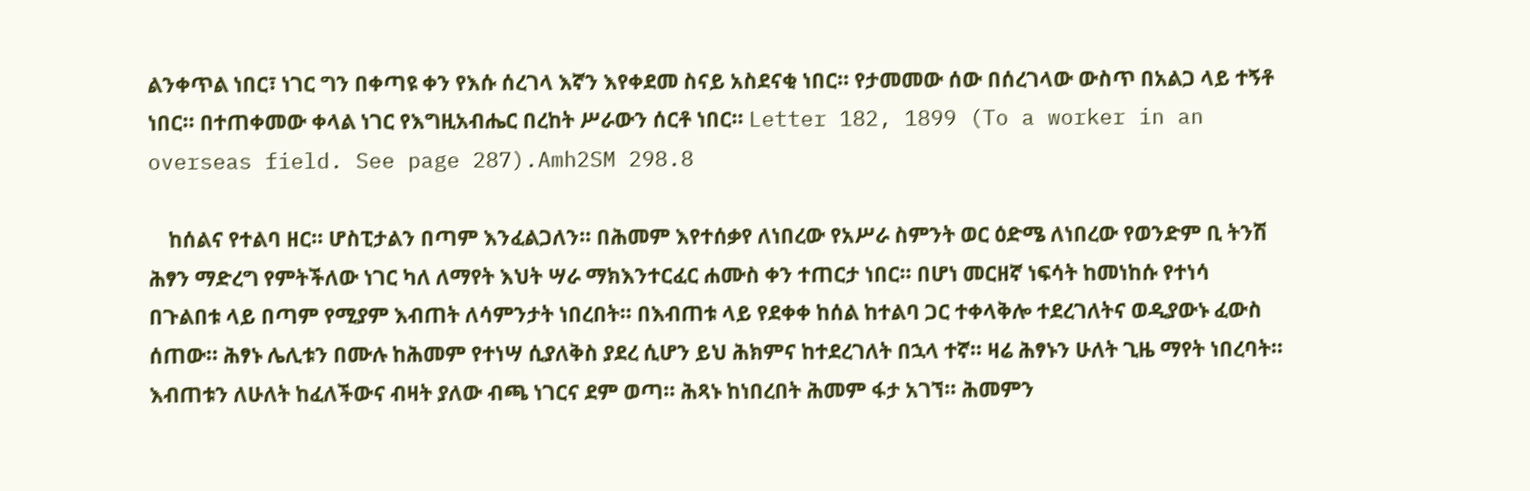ልንቀጥል ነበር፣ ነገር ግን በቀጣዩ ቀን የእሱ ሰረገላ እኛን እየቀደመ ስናይ አስደናቂ ነበር፡፡ የታመመው ሰው በሰረገላው ውስጥ በአልጋ ላይ ተኝቶ ነበር፡፡ በተጠቀመው ቀላል ነገር የእግዚአብሔር በረከት ሥራውን ሰርቶ ነበር፡፡ Letter 182, 1899 (To a worker in an overseas field. See page 287).Amh2SM 298.8

    ከሰልና የተልባ ዘር፡፡ ሆስፒታልን በጣም እንፈልጋለን፡፡ በሕመም እየተሰቃየ ለነበረው የአሥራ ስምንት ወር ዕድሜ ለነበረው የወንድም ቢ ትንሽ ሕፃን ማድረግ የምትችለው ነገር ካለ ለማየት እህት ሣራ ማክእንተርፈር ሐሙስ ቀን ተጠርታ ነበር፡፡ በሆነ መርዘኛ ነፍሳት ከመነከሱ የተነሳ በጉልበቱ ላይ በጣም የሚያም እብጠት ለሳምንታት ነበረበት፡፡ በእብጠቱ ላይ የደቀቀ ከሰል ከተልባ ጋር ተቀላቅሎ ተደረገለትና ወዲያውኑ ፈውስ ሰጠው፡፡ ሕፃኑ ሌሊቱን በሙሉ ከሕመም የተነሣ ሲያለቅስ ያደረ ሲሆን ይህ ሕክምና ከተደረገለት በኋላ ተኛ፡፡ ዛሬ ሕፃኑን ሁለት ጊዜ ማየት ነበረባት፡፡ እብጠቱን ለሁለት ከፈለችውና ብዛት ያለው ብጫ ነገርና ደም ወጣ፡፡ ሕጻኑ ከነበረበት ሕመም ፋታ አገኘ፡፡ ሕመምን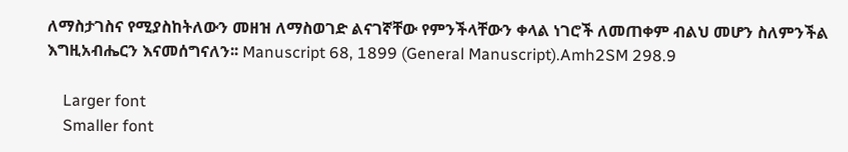ለማስታገስና የሚያስከትለውን መዘዝ ለማስወገድ ልናገኛቸው የምንችላቸውን ቀላል ነገሮች ለመጠቀም ብልህ መሆን ስለምንችል እግዚአብሔርን እናመሰግናለን፡፡ Manuscript 68, 1899 (General Manuscript).Amh2SM 298.9

    Larger font
    Smaller font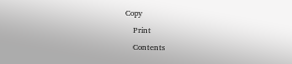Copy
    Print
    Contents